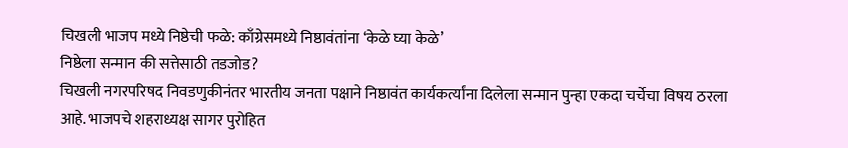चिखली भाजप मध्ये निष्ठेची फळे: काँग्रेसमध्ये निष्ठावंतांना ‘केळे घ्या केळे’
निष्ठेला सन्मान की सत्तेसाठी तडजोड?
चिखली नगरपरिषद निवडणुकीनंतर भारतीय जनता पक्षाने निष्ठावंत कार्यकर्त्यांना दिलेला सन्मान पुन्हा एकदा चर्चेचा विषय ठरला आहे. भाजपचे शहराध्यक्ष सागर पुरोहित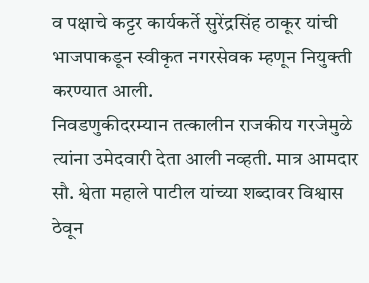व पक्षाचे कट्टर कार्यकर्ते सुरेंद्रसिंह ठाकूर यांची भाजपाकडून स्वीकृत नगरसेवक म्हणून नियुक्ती करण्यात आली.
निवडणुकीदरम्यान तत्कालीन राजकीय गरजेमुळे त्यांना उमेदवारी देता आली नव्हती. मात्र आमदार सौ. श्वेता महाले पाटील यांच्या शब्दावर विश्वास ठेवून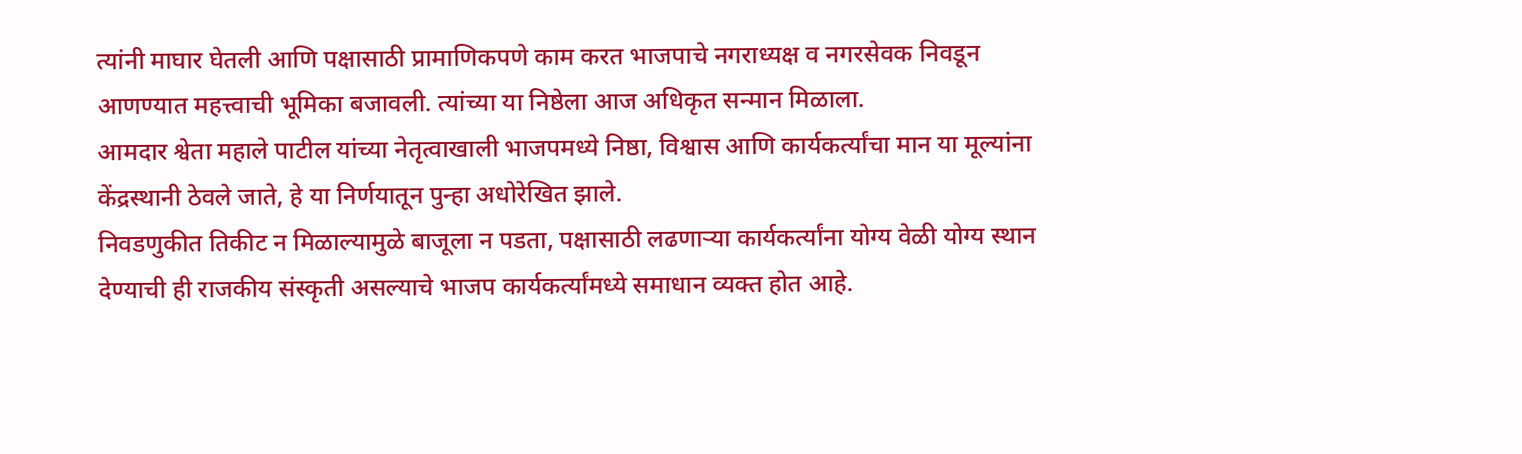त्यांनी माघार घेतली आणि पक्षासाठी प्रामाणिकपणे काम करत भाजपाचे नगराध्यक्ष व नगरसेवक निवडून आणण्यात महत्त्वाची भूमिका बजावली. त्यांच्या या निष्ठेला आज अधिकृत सन्मान मिळाला.
आमदार श्वेता महाले पाटील यांच्या नेतृत्वाखाली भाजपमध्ये निष्ठा, विश्वास आणि कार्यकर्त्यांचा मान या मूल्यांना केंद्रस्थानी ठेवले जाते, हे या निर्णयातून पुन्हा अधोरेखित झाले.
निवडणुकीत तिकीट न मिळाल्यामुळे बाजूला न पडता, पक्षासाठी लढणाऱ्या कार्यकर्त्यांना योग्य वेळी योग्य स्थान देण्याची ही राजकीय संस्कृती असल्याचे भाजप कार्यकर्त्यांमध्ये समाधान व्यक्त होत आहे.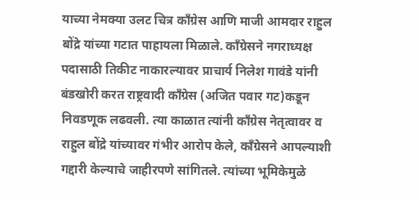याच्या नेमक्या उलट चित्र काँग्रेस आणि माजी आमदार राहुल बोंद्रे यांच्या गटात पाहायला मिळाले. काँग्रेसने नगराध्यक्ष पदासाठी तिकीट नाकारल्यावर प्राचार्य निलेश गावंडे यांनी बंडखोरी करत राष्ट्रवादी काँग्रेस (अजित पवार गट)कडून निवडणूक लढवली. त्या काळात त्यांनी काँग्रेस नेतृत्वावर व राहुल बोंद्रे यांच्यावर गंभीर आरोप केले, काँग्रेसने आपल्याशी गद्दारी केल्याचे जाहीरपणे सांगितले. त्यांच्या भूमिकेमुळे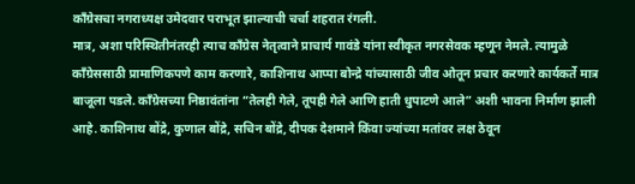काँग्रेसचा नगराध्यक्ष उमेदवार पराभूत झाल्याची चर्चा शहरात रंगली.
मात्र, अशा परिस्थितीनंतरही त्याच काँग्रेस नेतृत्वाने प्राचार्य गावंडे यांना स्वीकृत नगरसेवक म्हणून नेमले. त्यामुळे काँग्रेससाठी प्रामाणिकपणे काम करणारे, काशिनाथ आप्पा बोन्द्रे यांच्यासाठी जीव ओतून प्रचार करणारे कार्यकर्ते मात्र बाजूला पडले. काँग्रेसच्या निष्ठावंतांना “तेलही गेले, तूपही गेले आणि हाती धुपाटणे आले” अशी भावना निर्माण झाली आहे. काशिनाथ बोंद्रे, कुणाल बोंद्रे, सचिन बोंद्रे, दीपक देशमाने किंवा ज्यांच्या मतांवर लक्ष ठेवून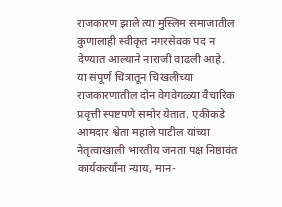राजकारण झाले त्या मुस्लिम समाजातील कुणालाही स्वीकृत नगरसेवक पद न देण्यात आल्याने नाराजी वाढली आहे.
या संपूर्ण चित्रातून चिखलीच्या राजकारणातील दोन वेगवेगळ्या वैचारिक प्रवृत्ती स्पष्टपणे समोर येतात. एकीकडे आमदार श्वेता महाले पाटील यांच्या नेतृत्वाखाली भारतीय जनता पक्ष निष्ठावंत कार्यकर्त्यांना न्याय, मान-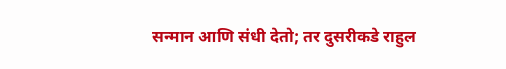सन्मान आणि संधी देतो; तर दुसरीकडे राहुल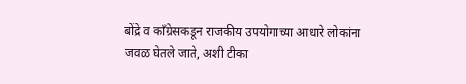बोंद्रे व काँग्रेसकडून राजकीय उपयोगाच्या आधारे लोकांना जवळ घेतले जाते, अशी टीका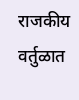राजकीय वर्तुळात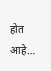होत आहे…